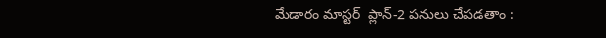మేడారం మాస్టర్  ప్లాన్-2 పనులు చేపడతాం :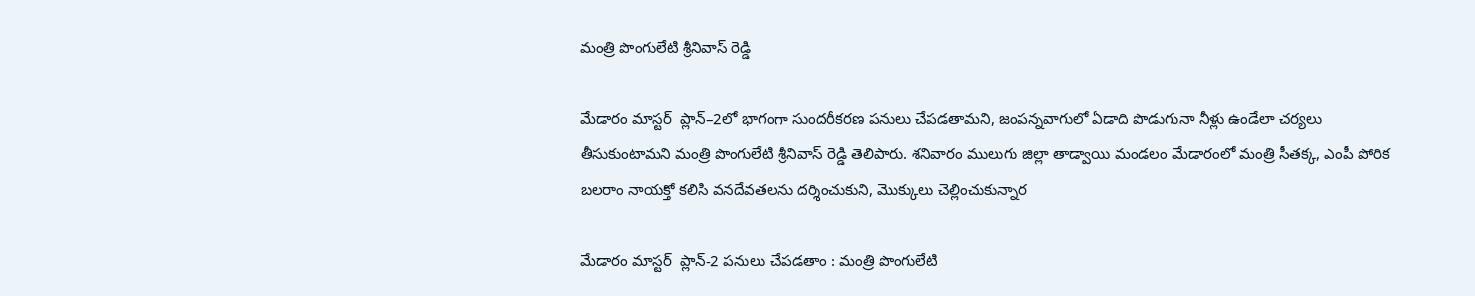మంత్రి పొంగులేటి శ్రీనివాస్ రెడ్డి

మేడారం మాస్టర్  ప్లాన్–2లో భాగంగా సుందరీకరణ పనులు చేపడతామని, జంపన్నవాగులో ఏడాది పొడుగునా నీళ్లు ఉండేలా చర్యలు తీసుకుంటామని మంత్రి పొంగులేటి శ్రీనివాస్ రెడ్డి తెలిపారు. శనివారం ములుగు జిల్లా తాడ్వాయి మండలం మేడారంలో మంత్రి సీతక్క, ఎంపీ పోరిక బలరాం నాయక్తో కలిసి వనదేవతలను దర్శించుకుని, మొక్కులు చెల్లించుకున్నార

మేడారం మాస్టర్  ప్లాన్-2 పనులు చేపడతాం : మంత్రి పొంగులేటి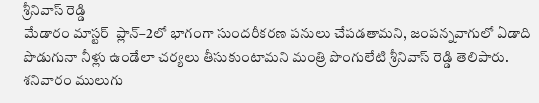శ్రీనివాస్ రెడ్డి
మేడారం మాస్టర్  ప్లాన్–2లో భాగంగా సుందరీకరణ పనులు చేపడతామని, జంపన్నవాగులో ఏడాది పొడుగునా నీళ్లు ఉండేలా చర్యలు తీసుకుంటామని మంత్రి పొంగులేటి శ్రీనివాస్ రెడ్డి తెలిపారు. శనివారం ములుగు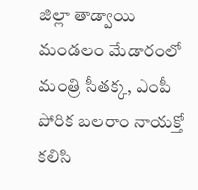జిల్లా తాడ్వాయి మండలం మేడారంలో మంత్రి సీతక్క, ఎంపీ పోరిక బలరాం నాయక్తో కలిసి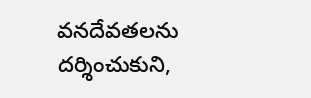వనదేవతలను దర్శించుకుని,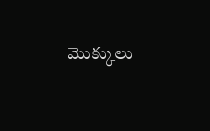మొక్కులు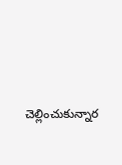చెల్లించుకున్నార